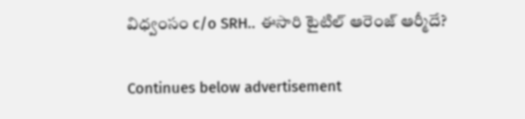విధ్వంసం c/o SRH.. ఈసారి టైటిల్ ఆరెంజ్ ఆర్మీదే?

Continues below advertisement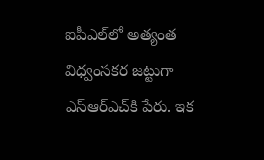ఐపీఎల్‌లో అత్యంత విధ్వంసకర జట్టుగా ఎస్‌ఆర్‌ఎచ్‌కి పేరు. ఇక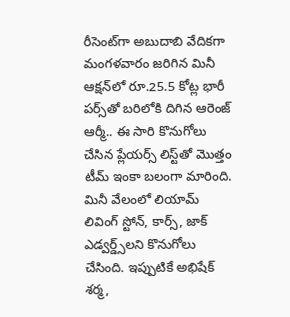రీసెంట్‌గా అబుదాబి వేదికగా మంగళవారం జరిగిన మినీ ఆక్షన్‌లో రూ.25.5 కోట్ల భారీ పర్స్‌తో బరిలోకి దిగిన ఆరెంజ్ ఆర్మీ.. ఈ సారి కొనుగోలు చేసిన ప్లేయర్స్‌ లిస్ట్‌తో మొత్తం టీమ్ ఇంకా బలంగా మారింది. మినీ వేలంలో లియామ్ లివింగ్ స్టోన్, కార్స్, జాక్ ఎడ్వర్డ్స్‌లని కొనుగోలు చేసింది. ఇప్పుటికే అభిషేక్ శర్మ,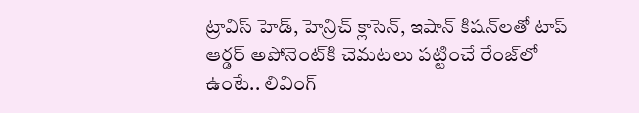ట్రావిస్ హెడ్, హెన్రిచ్ క్లాసెన్, ఇషాన్ కిషన్‌లతో టాప్ ఆర్డర్ అపోనెంట్‌కి చెమటలు పట్టించే రేంజ్‌లో ఉంటే.. లివింగ్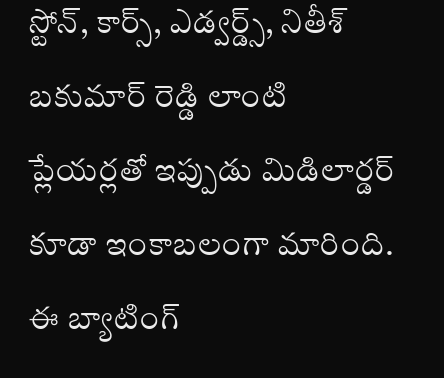స్టోన్, కార్స్, ఎడ్వర్డ్స్, నితీశ్ బకుమార్ రెడ్డి లాంటి ప్లేయర్లతో ఇప్పుడు మిడిలార్డర్ కూడా ఇంకాబలంగా మారింది. ఈ బ్యాటింగ్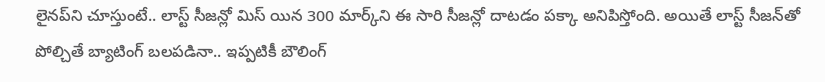లైనప్‌ని చూస్తుంటే.. లాస్ట్ సీజన్లో మిస్ యిన 300 మార్క్‌ని ఈ సారి సీజన్లో దాటడం పక్కా అనిపిస్తోంది. అయితే లాస్ట్ సీజన్‌తో పోల్చితే బ్యాటింగ్ బలపడినా.. ఇప్పటికీ బౌలింగ్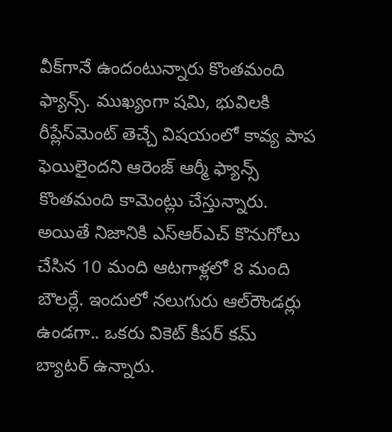వీక్‌గానే ఉందంటున్నారు కొంతమంది ఫ్యాన్స్. ముఖ్యంగా షమి, భువిలకి రీప్లేస్‌మెంట్ తెచ్చే విషయంలో కావ్య పాప ఫెయిలైందని ఆరెంజ్ ఆర్మీ ఫ్యాన్స్ కొంతమంది కామెంట్లు చేస్తున్నారు. అయితే నిజానికి ఎస్ఆర్ఎచ్ కొనుగోలు చేసిన 10 మంది ఆటగాళ్లలో 8 మంది బౌలర్లే. ఇందులో నలుగురు ఆల్‌రౌండర్లు ఉండగా.. ఒకరు వికెట్ కీపర్ కమ్ బ్యాటర్ ఉన్నారు.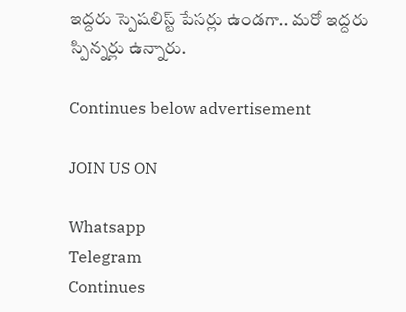ఇద్దరు స్పెషలిస్ట్ పేసర్లు ఉండగా.. మరో ఇద్దరు స్పిన్నర్లు ఉన్నారు.

Continues below advertisement

JOIN US ON

Whatsapp
Telegram
Continues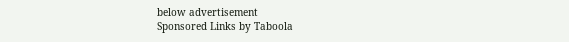below advertisement
Sponsored Links by Taboola